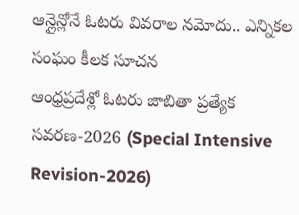ఆన్లైన్లోనే ఓటరు వివరాల నమోదు.. ఎన్నికల సంఘం కీలక సూచన
ఆంధ్రప్రదేశ్లో ఓటరు జాబితా ప్రత్యేక సవరణ-2026 (Special Intensive Revision-2026)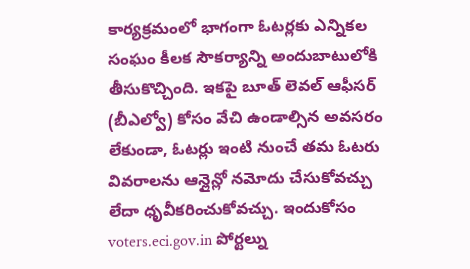కార్యక్రమంలో భాగంగా ఓటర్లకు ఎన్నికల సంఘం కీలక సౌకర్యాన్ని అందుబాటులోకి తీసుకొచ్చింది. ఇకపై బూత్ లెవల్ ఆఫీసర్ (బీఎల్వో) కోసం వేచి ఉండాల్సిన అవసరం లేకుండా, ఓటర్లు ఇంటి నుంచే తమ ఓటరు వివరాలను ఆన్లైన్లో నమోదు చేసుకోవచ్చు లేదా ధృవీకరించుకోవచ్చు. ఇందుకోసం voters.eci.gov.in పోర్టల్ను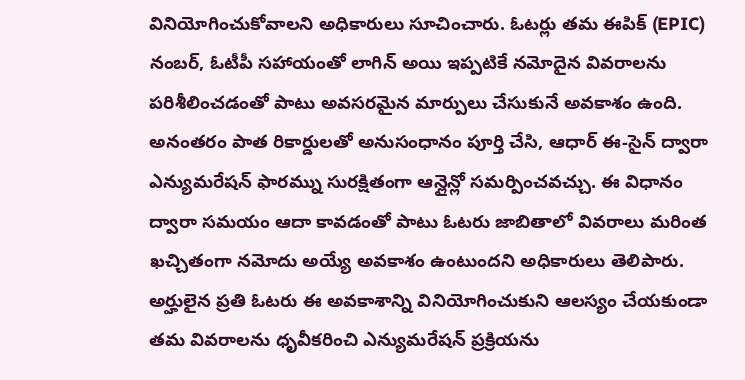వినియోగించుకోవాలని అధికారులు సూచించారు. ఓటర్లు తమ ఈపిక్ (EPIC) నంబర్, ఓటీపీ సహాయంతో లాగిన్ అయి ఇప్పటికే నమోదైన వివరాలను పరిశీలించడంతో పాటు అవసరమైన మార్పులు చేసుకునే అవకాశం ఉంది. అనంతరం పాత రికార్డులతో అనుసంధానం పూర్తి చేసి, ఆధార్ ఈ-సైన్ ద్వారా ఎన్యుమరేషన్ ఫారమ్ను సురక్షితంగా ఆన్లైన్లో సమర్పించవచ్చు. ఈ విధానం ద్వారా సమయం ఆదా కావడంతో పాటు ఓటరు జాబితాలో వివరాలు మరింత ఖచ్చితంగా నమోదు అయ్యే అవకాశం ఉంటుందని అధికారులు తెలిపారు. అర్హులైన ప్రతి ఓటరు ఈ అవకాశాన్ని వినియోగించుకుని ఆలస్యం చేయకుండా తమ వివరాలను ధృవీకరించి ఎన్యుమరేషన్ ప్రక్రియను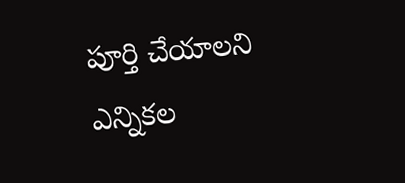పూర్తి చేయాలని ఎన్నికల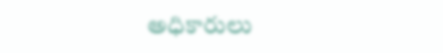అధికారులు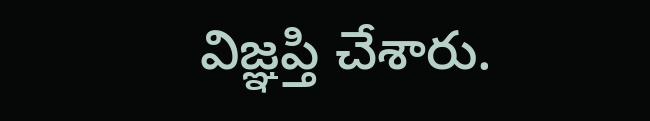విజ్ఞప్తి చేశారు.